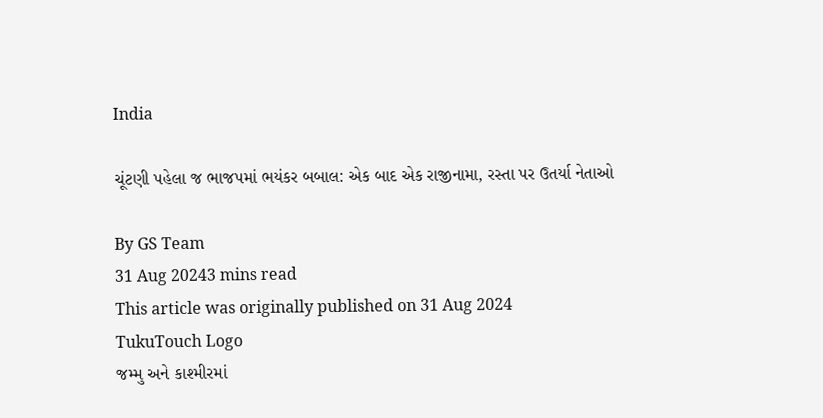India

ચૂંટણી પહેલા જ ભાજપમાં ભયંકર બબાલ: એક બાદ એક રાજીનામા, રસ્તા પર ઉતર્યા નેતાઓ

By GS Team
31 Aug 20243 mins read
This article was originally published on 31 Aug 2024
TukuTouch Logo
જમ્મુ અને કાશ્મીરમાં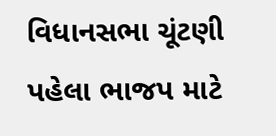વિધાનસભા ચૂંટણી પહેલા ભાજપ માટે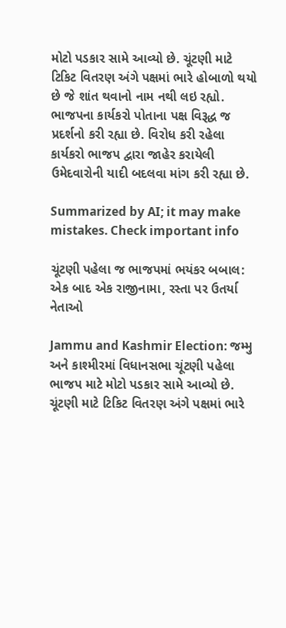મોટો પડકાર સામે આવ્યો છે. ચૂંટણી માટે ટિકિટ વિતરણ અંગે પક્ષમાં ભારે હોબાળો થયો છે જે શાંત થવાનો નામ નથી લઇ રહ્યો. ભાજપના કાર્યકરો પોતાના પક્ષ વિરૂદ્ધ જ પ્રદર્શનો કરી રહ્યા છે. વિરોધ કરી રહેલા કાર્યકરો ભાજપ દ્વારા જાહેર કરાયેલી ઉમેદવારોની યાદી બદલવા માંગ કરી રહ્યા છે.

Summarized by AI; it may make mistakes. Check important info

ચૂંટણી પહેલા જ ભાજપમાં ભયંકર બબાલ: એક બાદ એક રાજીનામા, રસ્તા પર ઉતર્યા નેતાઓ

Jammu and Kashmir Election: જમ્મુ અને કાશ્મીરમાં વિધાનસભા ચૂંટણી પહેલા ભાજપ માટે મોટો પડકાર સામે આવ્યો છે. ચૂંટણી માટે ટિકિટ વિતરણ અંગે પક્ષમાં ભારે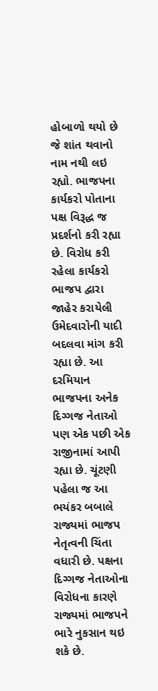હોબાળો થયો છે જે શાંત થવાનો નામ નથી લઇ રહ્યો. ભાજપના કાર્યકરો પોતાના પક્ષ વિરૂદ્ધ જ પ્રદર્શનો કરી રહ્યા છે. વિરોધ કરી રહેલા કાર્યકરો ભાજપ દ્વારા જાહેર કરાયેલી ઉમેદવારોની યાદી બદલવા માંગ કરી રહ્યા છે. આ દરમિયાન ભાજપના અનેક દિગ્ગજ નેતાઓ પણ એક પછી એક રાજીનામાં આપી રહ્યા છે. ચૂંટણી પહેલા જ આ ભયંકર બબાલે રાજ્યમાં ભાજપ નેતૃત્વની ચિંતા વધારી છે. પક્ષના દિગ્ગજ નેતાઓના વિરોધના કારણે રાજ્યમાં ભાજપને ભારે નુકસાન થઇ શકે છે.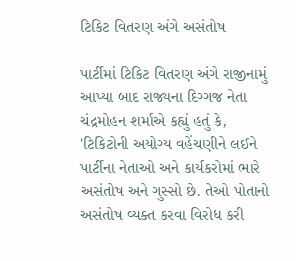ટિકિટ વિતરણ અંગે અસંતોષ

પાર્ટીમાં ટિકિટ વિતરણ અંગે રાજીનામું આપ્યા બાદ રાજ્યના દિગ્ગજ નેતા ચંદ્રમોહન શર્માએ કહ્યું હતું કે, 'ટિકિટોની અયોગ્ય વહેંચણીને લઈને પાર્ટીના નેતાઓ અને કાર્યકરોમાં ભારે અસંતોષ અને ગુસ્સો છે. તેઓ પોતાનો અસંતોષ વ્યક્ત કરવા વિરોધ કરી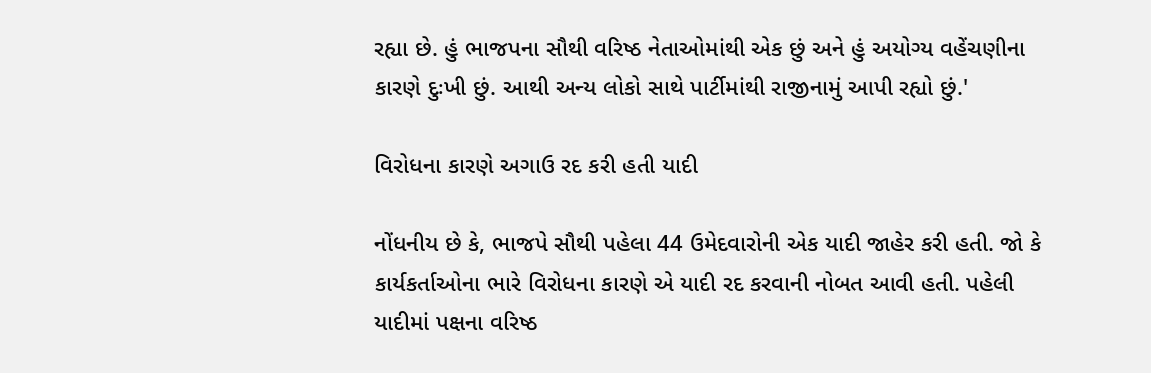રહ્યા છે. હું ભાજપના સૌથી વરિષ્ઠ નેતાઓમાંથી એક છું અને હું અયોગ્ય વહેંચણીના કારણે દુઃખી છું. આથી અન્ય લોકો સાથે પાર્ટીમાંથી રાજીનામું આપી રહ્યો છું.'

વિરોધના કારણે અગાઉ રદ કરી હતી યાદી

નોંધનીય છે કે, ભાજપે સૌથી પહેલા 44 ઉમેદવારોની એક યાદી જાહેર કરી હતી. જો કે કાર્યકર્તાઓના ભારે વિરોધના કારણે એ યાદી રદ કરવાની નોબત આવી હતી. પહેલી યાદીમાં પક્ષના વરિષ્ઠ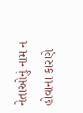નેતાઓનું નામ ન હોવાના કારણે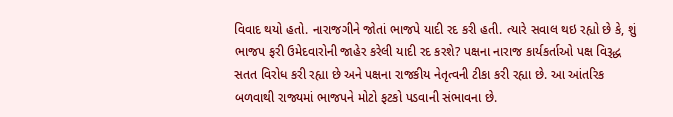વિવાદ થયો હતો. નારાજગીને જોતાં ભાજપે યાદી રદ કરી હતી. ત્યારે સવાલ થઇ રહ્યો છે કે, શું ભાજપ ફરી ઉમેદવારોની જાહેર કરેલી યાદી રદ કરશે? પક્ષના નારાજ કાર્યકર્તાઓ પક્ષ વિરૂદ્ધ સતત વિરોધ કરી રહ્યા છે અને પક્ષના રાજકીય નેતૃત્વની ટીકા કરી રહ્યા છે. આ આંતરિક બળવાથી રાજ્યમાં ભાજપને મોટો ફટકો પડવાની સંભાવના છે.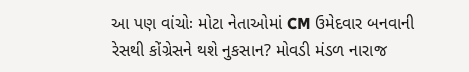આ પણ વાંચોઃ મોટા નેતાઓમાં CM ઉમેદવાર બનવાની રેસથી કોંગ્રેસને થશે નુકસાન? મોવડી મંડળ નારાજ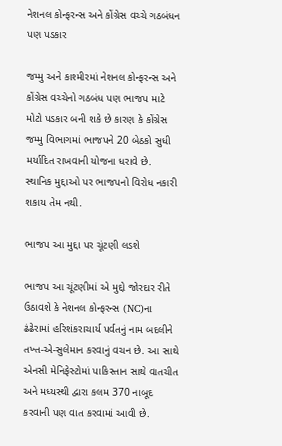નેશનલ કોન્ફરન્સ અને કોંગ્રેસ વચ્ચે ગઠબંધન પણ પડકાર

જમ્મુ અને કાશ્મીરમાં નેશનલ કોન્ફરન્સ અને કોંગ્રેસ વચ્ચેનો ગઠબંધ પણ ભાજપ માટે મોટો પડકાર બની શકે છે કારણ કે કોંગ્રેસ જમ્મુ વિભાગમાં ભાજપને 20 બેઠકો સુધી મર્યાદિત રાખવાની યોજના ધરાવે છે. સ્થાનિક મુદ્દાઓ પર ભાજપનો વિરોધ નકારી શકાય તેમ નથી.

ભાજપ આ મુદ્દા પર ચૂંટણી લડશે

ભાજપ આ ચૂંટણીમાં એ મુદ્દો જોરદાર રીતે ઉઠાવશે કે નેશનલ કોન્ફરન્સ (NC)ના ઢંઢેરામાં હરિશંકરાચાર્ય પર્વતનું નામ બદલીને તખ્ત-એ-સુલેમાન કરવાનું વચન છે. આ સાથે એનસી મેનિફેસ્ટોમાં પાકિસ્તાન સાથે વાતચીત અને મધ્યસ્થી દ્વારા કલમ 370 નાબૂદ કરવાની પણ વાત કરવામાં આવી છે.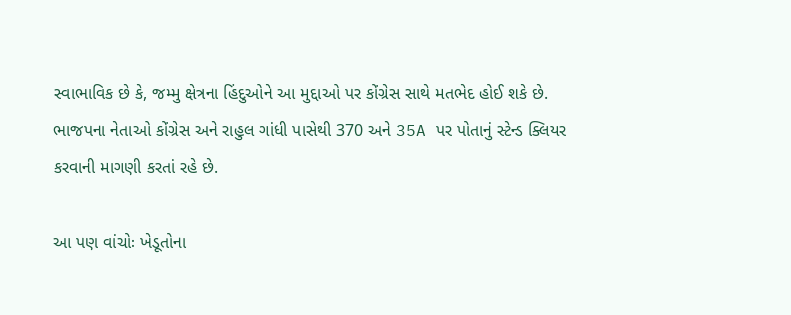સ્વાભાવિક છે કે, જમ્મુ ક્ષેત્રના હિંદુઓને આ મુદ્દાઓ પર કોંગ્રેસ સાથે મતભેદ હોઈ શકે છે. ભાજપના નેતાઓ કોંગ્રેસ અને રાહુલ ગાંધી પાસેથી 370 અને 35A પર પોતાનું સ્ટેન્ડ ક્લિયર કરવાની માગણી કરતાં રહે છે.

આ પણ વાંચોઃ ખેડૂતોના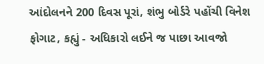આંદોલનને 200 દિવસ પૂરાં, શંભુ બોર્ડરે પહોંચી વિનેશ ફોગાટ, કહ્યું - અધિકારો લઈને જ પાછા આવજો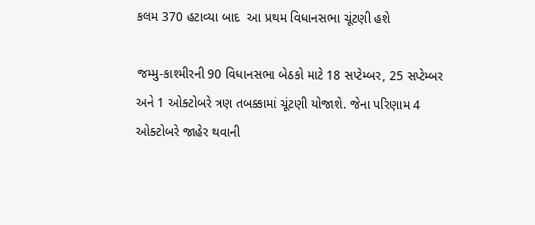કલમ 370 હટાવ્યા બાદ  આ પ્રથમ વિધાનસભા ચૂંટણી હશે

જમ્મુ-કાશ્મીરની 90 વિધાનસભા બેઠકો માટે 18 સપ્ટેમ્બર, 25 સપ્ટેમ્બર અને 1 ઓક્ટોબરે ત્રણ તબક્કામાં ચૂંટણી યોજાશે. જેના પરિણામ 4 ઓક્ટોબરે જાહેર થવાની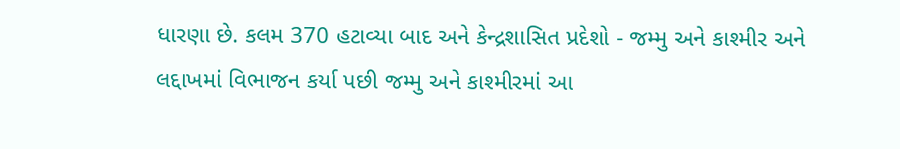ધારણા છે. કલમ 370 હટાવ્યા બાદ અને કેન્દ્રશાસિત પ્રદેશો - જમ્મુ અને કાશ્મીર અને લદ્દાખમાં વિભાજન કર્યા પછી જમ્મુ અને કાશ્મીરમાં આ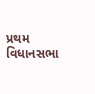પ્રથમ વિધાનસભા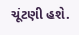ચૂંટણી હશે.